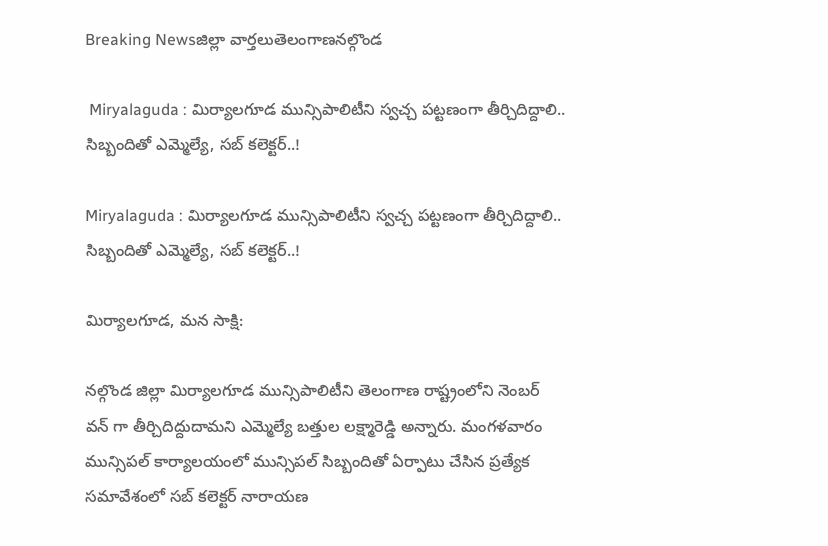Breaking Newsజిల్లా వార్తలుతెలంగాణనల్గొండ

 Miryalaguda : మిర్యాలగూడ మున్సిపాలిటీని స్వచ్చ పట్టణంగా తీర్చిదిద్దాలి.. సిబ్బందితో ఎమ్మెల్యే, సబ్ కలెక్టర్..!

Miryalaguda : మిర్యాలగూడ మున్సిపాలిటీని స్వచ్చ పట్టణంగా తీర్చిదిద్దాలి.. సిబ్బందితో ఎమ్మెల్యే, సబ్ కలెక్టర్..!

మిర్యాలగూడ, మన సాక్షి:

నల్గొండ జిల్లా మిర్యాలగూడ మున్సిపాలిటీని తెలంగాణ రాష్ట్రంలోని నెంబర్ వన్ గా తీర్చిదిద్దుదామని ఎమ్మెల్యే బత్తుల లక్ష్మారెడ్డి అన్నారు. మంగళవారం మున్సిపల్ కార్యాలయంలో మున్సిపల్ సిబ్బందితో ఏర్పాటు చేసిన ప్రత్యేక సమావేశంలో సబ్ కలెక్టర్ నారాయణ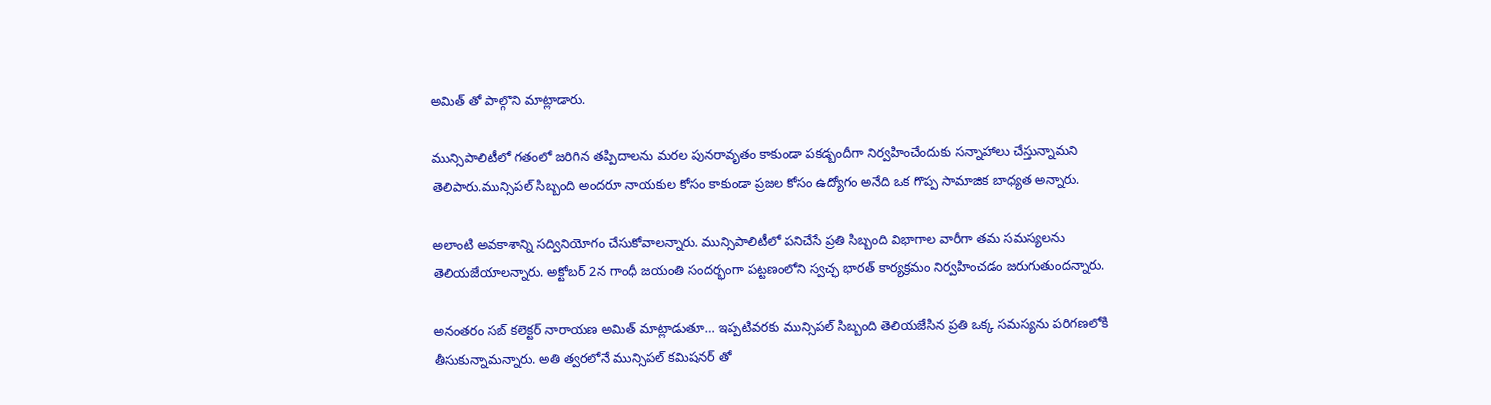అమిత్ తో పాల్గొని మాట్లాడారు.

మున్సిపాలిటీలో గతంలో జరిగిన తప్పిదాలను మరల పునరావృతం కాకుండా పకడ్బందీగా నిర్వహించేందుకు సన్నాహాలు చేస్తున్నామని తెలిపారు.మున్సిపల్ సిబ్బంది అందరూ నాయకుల కోసం కాకుండా ప్రజల కోసం ఉద్యోగం అనేది ఒక గొప్ప సామాజిక బాధ్యత అన్నారు.

అలాంటి అవకాశాన్ని సద్వినియోగం చేసుకోవాలన్నారు. మున్సిపాలిటీలో పనిచేసే ప్రతి సిబ్బంది విభాగాల వారీగా తమ సమస్యలను తెలియజేయాలన్నారు. అక్టోబర్ 2న గాంధీ జయంతి సందర్భంగా పట్టణంలోని స్వచ్ఛ భారత్ కార్యక్రమం నిర్వహించడం జరుగుతుందన్నారు.

అనంతరం సబ్ కలెక్టర్ నారాయణ అమిత్ మాట్లాడుతూ… ఇప్పటివరకు మున్సిపల్ సిబ్బంది తెలియజేసిన ప్రతి ఒక్క సమస్యను పరిగణలోకి తీసుకున్నామన్నారు. అతి త్వరలోనే మున్సిపల్ కమిషనర్ తో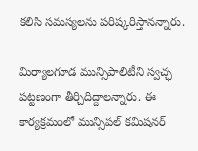కలిసి సమస్యలను పరిష్కరిస్తానన్నారు.

మిర్యాలగూడ మున్సిపాలిటీని స్వచ్ఛ పట్టణంగా తీర్చిదిద్దాలన్నారు. ఈ కార్యక్రమంలో మున్సిపల్ కమిషనర్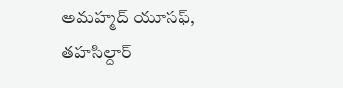అమహ్మద్ యూసఫ్, తహసిల్దార్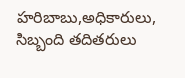హరిబాబు,అధికారులు, సిబ్బంది తదితరులు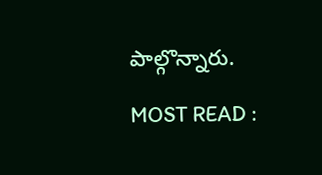పాల్గొన్నారు.

MOST READ :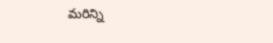మరిన్ని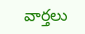వార్తలు